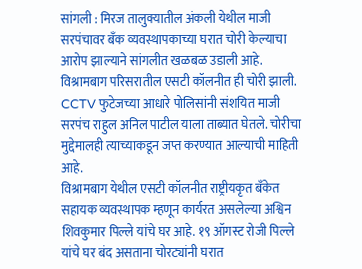सांगली : मिरज तालुक्यातील अंकली येथील माजी सरपंचावर बँक व्यवस्थापकाच्या घरात चोरी केल्याचा आरोप झाल्याने सांगलीत खळबळ उडाली आहे. विश्रामबाग परिसरातील एसटी कॉलनीत ही चोरी झाली. CCTV फुटेजच्या आधारे पोलिसांनी संशयित माजी सरपंच राहुल अनिल पाटील याला ताब्यात घेतले. चोरीचा मुद्देमालही त्याच्याकडून जप्त करण्यात आल्याची माहिती आहे.
विश्रामबाग येथील एसटी कॉलनीत राष्ट्रीयकृत बँकेत सहायक व्यवस्थापक म्हणून कार्यरत असलेल्या अश्विन शिवकुमार पिल्ले यांचे घर आहे. १९ ऑगस्ट रोजी पिल्ले यांचे घर बंद असताना चोरट्यांनी घरात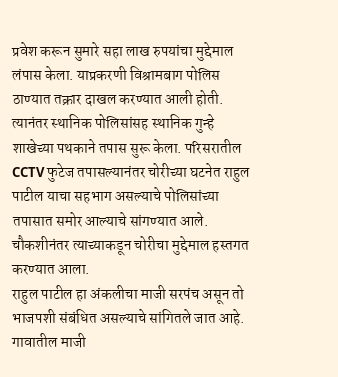प्रवेश करून सुमारे सहा लाख रुपयांचा मुद्देमाल लंपास केला. याप्रकरणी विश्रामबाग पोलिस ठाण्यात तक्रार दाखल करण्यात आली होती.
त्यानंतर स्थानिक पोलिसांसह स्थानिक गुन्हे शाखेच्या पथकाने तपास सुरू केला. परिसरातील CCTV फुटेज तपासल्यानंतर चोरीच्या घटनेत राहुल पाटील याचा सहभाग असल्याचे पोलिसांच्या तपासात समोर आल्याचे सांगण्यात आले. चौकशीनंतर त्याच्याकडून चोरीचा मुद्देमाल हस्तगत करण्यात आला.
राहुल पाटील हा अंकलीचा माजी सरपंच असून तो भाजपशी संबंधित असल्याचे सांगितले जात आहे. गावातील माजी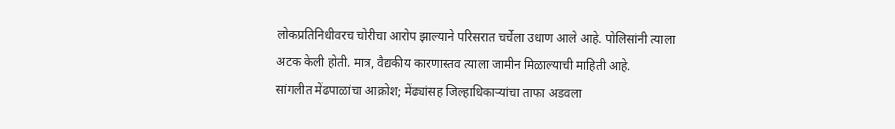लोकप्रतिनिधीवरच चोरीचा आरोप झाल्याने परिसरात चर्चेला उधाण आले आहे. पोलिसांनी त्याला अटक केली होती. मात्र, वैद्यकीय कारणास्तव त्याला जामीन मिळाल्याची माहिती आहे.
सांगलीत मेंढपाळांचा आक्रोश; मेंढ्यांसह जिल्हाधिकाऱ्यांचा ताफा अडवला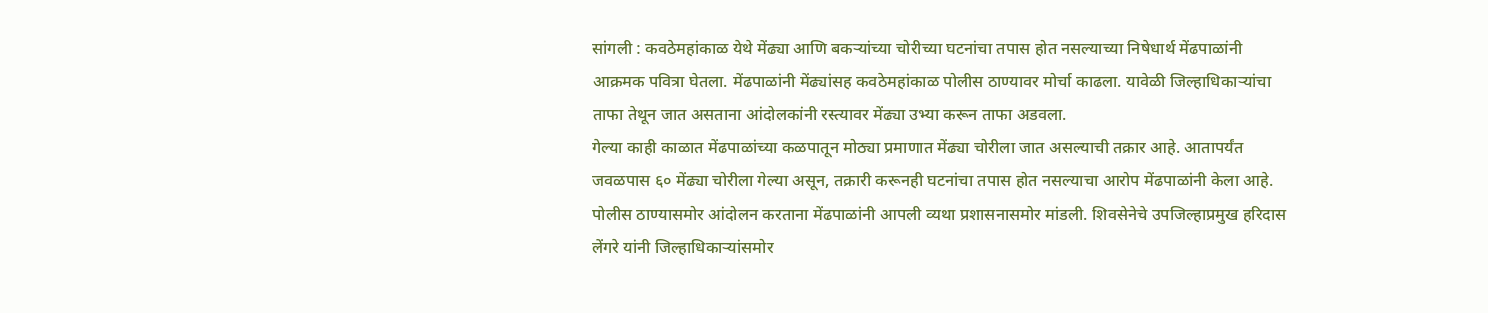सांगली : कवठेमहांकाळ येथे मेंढ्या आणि बकऱ्यांच्या चोरीच्या घटनांचा तपास होत नसल्याच्या निषेधार्थ मेंढपाळांनी आक्रमक पवित्रा घेतला. मेंढपाळांनी मेंढ्यांसह कवठेमहांकाळ पोलीस ठाण्यावर मोर्चा काढला. यावेळी जिल्हाधिकाऱ्यांचा ताफा तेथून जात असताना आंदोलकांनी रस्त्यावर मेंढ्या उभ्या करून ताफा अडवला.
गेल्या काही काळात मेंढपाळांच्या कळपातून मोठ्या प्रमाणात मेंढ्या चोरीला जात असल्याची तक्रार आहे. आतापर्यंत जवळपास ६० मेंढ्या चोरीला गेल्या असून, तक्रारी करूनही घटनांचा तपास होत नसल्याचा आरोप मेंढपाळांनी केला आहे.
पोलीस ठाण्यासमोर आंदोलन करताना मेंढपाळांनी आपली व्यथा प्रशासनासमोर मांडली. शिवसेनेचे उपजिल्हाप्रमुख हरिदास लेंगरे यांनी जिल्हाधिकाऱ्यांसमोर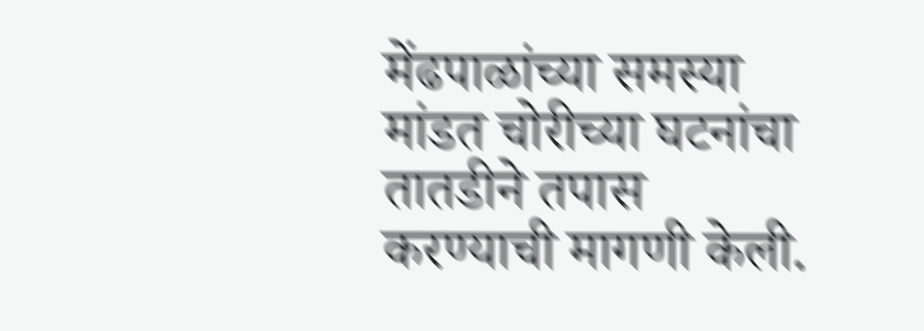मेंढपाळांच्या समस्या मांडत चोरीच्या घटनांचा तातडीने तपास करण्याची मागणी केली.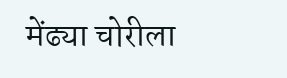मेंढ्या चोरीला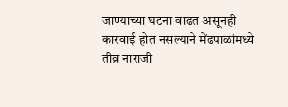जाण्याच्या घटना वाढत असूनही कारवाई होत नसल्याने मेंढपाळांमध्ये तीव्र नाराजी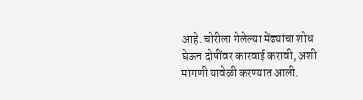आहे. चोरीला गेलेल्या मेंढ्यांचा शोध घेऊन दोषींवर कारवाई करावी, अशी मागणी यावेळी करण्यात आली.